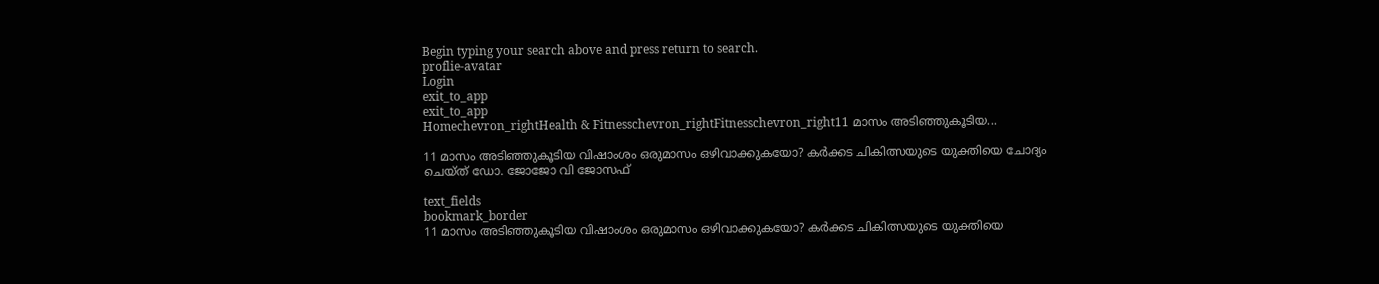Begin typing your search above and press return to search.
proflie-avatar
Login
exit_to_app
exit_to_app
Homechevron_rightHealth & Fitnesschevron_rightFitnesschevron_right11 മാസം അടിഞ്ഞുകൂടിയ...

11 മാസം അടിഞ്ഞുകൂടിയ വിഷാംശം ഒരുമാസം ഒഴിവാക്കുകയോ? കർക്കട ചികിത്സയുടെ യുക്തിയെ ചോദ്യം ചെയ്ത് ഡോ. ജോജോ വി ജോസഫ്

text_fields
bookmark_border
11 മാസം അടിഞ്ഞുകൂടിയ വിഷാംശം ഒരുമാസം ഒഴിവാക്കുകയോ? കർക്കട ചികിത്സയുടെ യുക്തിയെ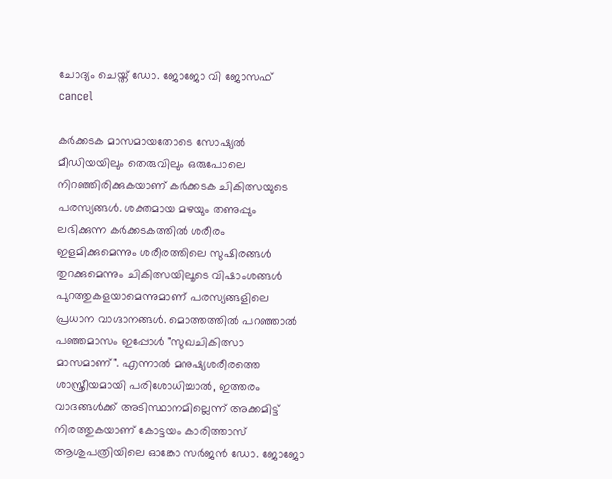ചോദ്യം ചെയ്ത് ഡോ. ജോജോ വി ജോസഫ്
cancel

കർക്കടക മാസമായതോടെ സോഷ്യൽ മീഡിയയിലും തെരുവിലും ഒരുപോലെ നിറഞ്ഞിരിക്കുകയാണ് കർക്കടക ചികിത്സയുടെ പരസ്യങ്ങൾ. ശക്തമായ മഴയും തണുപ്പും ലഭിക്കുന്ന കർക്കടകത്തിൽ ശരീരം ഇളമിക്കുമെന്നും ശരീരത്തിലെ സുഷിരങ്ങൾ തുറക്കുമെന്നും ചികിത്സയിലൂടെ വിഷാംശങ്ങൾ പുറത്തുകളയാമെന്നുമാണ് പരസ്യങ്ങളിലെ പ്രധാന വാഗ്ദാനങ്ങൾ. മൊത്തത്തിൽ പറഞ്ഞാൽ പഞ്ഞമാസം ഇപ്പോൾ "സുഖചികിത്സാ മാസമാണ്". എന്നാൽ മനുഷ്യശരീരത്തെ ശാസ്ത്രീയമായി പരിശോധിച്ചാൽ, ഇത്തരം വാദങ്ങൾക്ക് അടിസ്ഥാനമില്ലെന്ന് അക്കമിട്ട് നിരത്തുകയാണ് കോട്ടയം കാരിത്താസ് ആശുപത്രിയിലെ ഓങ്കോ സർജൻ ഡോ. ജോജോ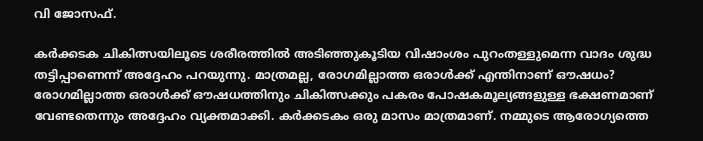വി ജോസഫ്.

കർക്കടക ചികിത്സയിലൂടെ ശരീരത്തിൽ അടിഞ്ഞുകൂടിയ വിഷാംശം പുറംതള്ളുമെന്ന വാദം ശുദ്ധ തട്ടിപ്പാണെന്ന് അദ്ദേഹം പറയുന്നു. മാത്രമല്ല, രോഗമില്ലാത്ത ഒരാൾക്ക് എന്തിനാണ് ഔഷധം? രോഗമില്ലാത്ത ഒരാൾക്ക് ഔഷധത്തിനും ചികിത്സക്കും പകരം പോഷകമൂല്യങ്ങളുള്ള ഭക്ഷണമാണ് വേണ്ടതെന്നും അദ്ദേഹം വ്യക്തമാക്കി. കർക്കടകം ഒരു മാസം മാത്രമാണ്. നമ്മുടെ ആരോഗ്യത്തെ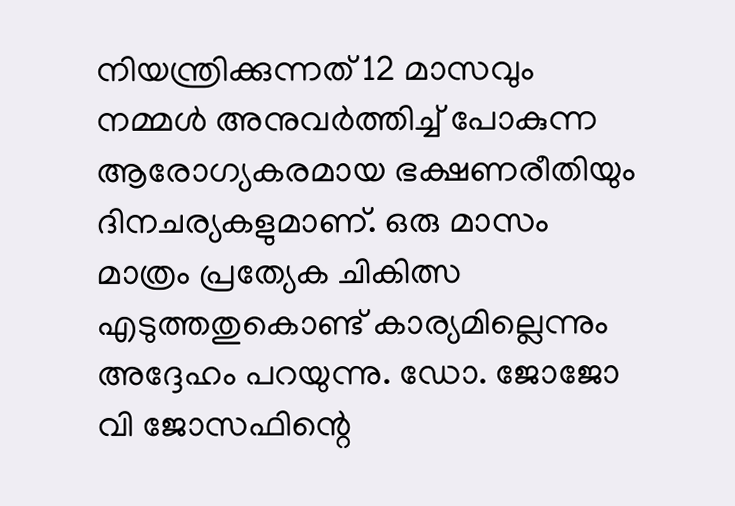നിയന്ത്രിക്കുന്നത് 12 മാസവും നമ്മൾ അനുവർത്തിച്ച് പോകുന്ന ആരോഗ്യകരമായ ഭക്ഷണരീതിയും ദിനചര്യകളുമാണ്. ഒരു മാസം മാത്രം പ്രത്യേക ചികിത്സ എടുത്തതുകൊണ്ട് കാര്യമില്ലെന്നും അദ്ദേഹം പറയുന്നു. ഡോ. ജോജോ വി ജോസഫിന്റെ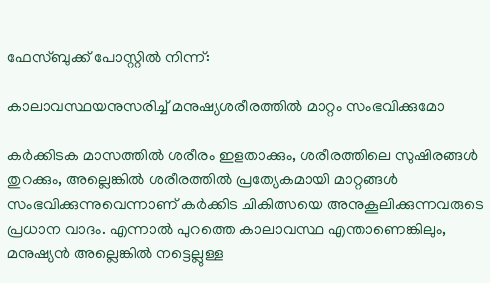ഫേസ്ബുക്ക് പോസ്റ്റിൽ നിന്ന്:

കാലാവസ്ഥയനുസരിച്ച് മനുഷ്യശരീരത്തിൽ മാറ്റം സംഭവിക്കുമോ

കർക്കിടക മാസത്തിൽ ശരീരം ഇളതാക്കും, ശരീരത്തിലെ സുഷിരങ്ങൾ തുറക്കും, അല്ലെങ്കിൽ ശരീരത്തിൽ പ്രത്യേകമായി മാറ്റങ്ങൾ സംഭവിക്കുന്നുവെന്നാണ് കർക്കിട ചികിത്സയെ അനുകൂലിക്കുന്നവരുടെ പ്രധാന വാദം. എന്നാൽ പുറത്തെ കാലാവസ്ഥ എന്താണെങ്കിലും, മനുഷ്യൻ അല്ലെങ്കിൽ നട്ടെല്ലുള്ള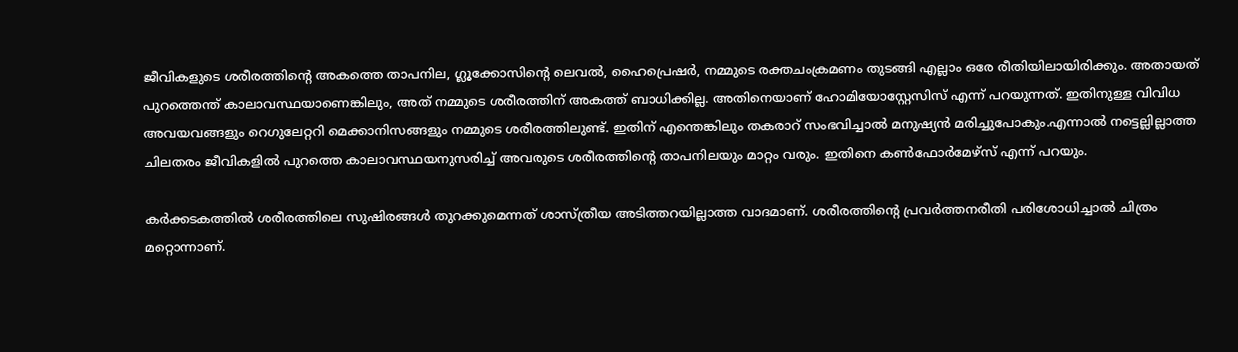ജീവികളുടെ ശരീരത്തിന്റെ അകത്തെ താപനില, ഗ്ലൂക്കോസിന്റെ ലെവൽ, ഹൈപ്രെഷർ, നമ്മുടെ രക്തചംക്രമണം തുടങ്ങി എല്ലാം ഒരേ രീതിയിലായിരിക്കും. അതായത് പുറത്തെന്ത് കാലാവസ്ഥയാണെങ്കിലും, അത് നമ്മുടെ ശരീരത്തിന് അകത്ത് ബാധിക്കില്ല. അതിനെയാണ് ഹോമിയോസ്റ്റേസിസ് എന്ന് പറയുന്നത്. ഇതിനുള്ള വിവിധ അവയവങ്ങളും റെഗുലേറ്ററി മെക്കാനിസങ്ങളും നമ്മുടെ ശരീരത്തിലുണ്ട്. ഇതിന് എന്തെങ്കിലും തകരാറ് സംഭവിച്ചാൽ മനുഷ്യൻ മരിച്ചുപോകും.എന്നാൽ നട്ടെല്ലില്ലാത്ത ചിലതരം ജീവികളിൽ പുറത്തെ കാലാവസ്ഥയനുസരിച്ച് അവരുടെ ശരീരത്തിന്റെ താപനിലയും മാറ്റം വരും. ഇതിനെ കൺഫോർമേഴ്സ് എന്ന് പറയും.

കർക്കടകത്തിൽ ശരീരത്തിലെ സുഷിരങ്ങൾ തുറക്കുമെന്നത് ശാസ്ത്രീയ അടിത്തറയില്ലാത്ത വാദമാണ്. ശരീരത്തിന്റെ പ്രവർത്തനരീതി പരിശോധിച്ചാൽ ചിത്രം മറ്റൊന്നാണ്.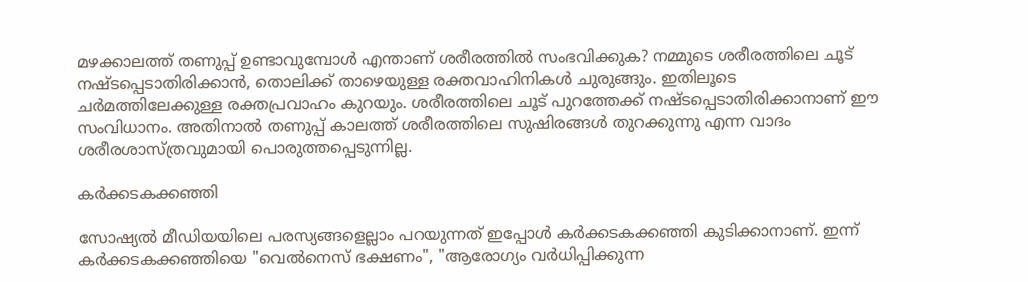മഴക്കാലത്ത് തണുപ്പ് ഉണ്ടാവുമ്പോൾ എന്താണ് ശരീരത്തിൽ സംഭവിക്കുക? നമ്മുടെ ശരീരത്തിലെ ചൂട് നഷ്ടപ്പെടാതിരിക്കാൻ, തൊലിക്ക് താഴെയുള്ള രക്തവാഹിനികൾ ചുരുങ്ങും. ഇതിലൂടെ ചർമത്തിലേക്കുള്ള രക്തപ്രവാഹം കുറയും. ശരീരത്തിലെ ചൂട് പുറത്തേക്ക് നഷ്ടപ്പെടാതിരിക്കാനാണ് ഈ സംവിധാനം. അതിനാൽ തണുപ്പ് കാലത്ത് ശരീരത്തിലെ സുഷിരങ്ങൾ തുറക്കുന്നു എന്ന വാദം ശരീരശാസ്ത്രവുമായി പൊരുത്തപ്പെടുന്നില്ല.

കർക്കടകക്കഞ്ഞി

സോഷ്യൽ മീഡിയയിലെ പരസ്യങ്ങളെല്ലാം പറയുന്നത് ഇപ്പോൾ കർക്കടകക്കഞ്ഞി കുടിക്കാനാണ്. ഇന്ന് കർക്കടകക്കഞ്ഞിയെ "വെൽനെസ് ഭക്ഷണം", "ആരോഗ്യം വർധിപ്പിക്കുന്ന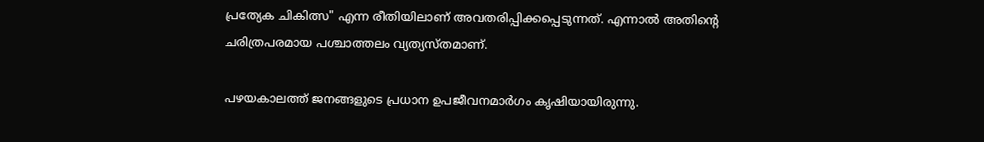പ്രത്യേക ചികിത്സ" എന്ന രീതിയിലാണ് അവതരിപ്പിക്കപ്പെടുന്നത്. എന്നാൽ അതിന്റെ ചരിത്രപരമായ പശ്ചാത്തലം വ്യത്യസ്തമാണ്.

പഴയകാലത്ത് ജനങ്ങളുടെ പ്രധാന ഉപജീവനമാർഗം കൃഷിയായിരുന്നു.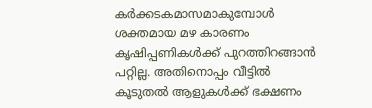കർക്കടകമാസമാകുമ്പോൾ ശക്തമായ മഴ കാരണം കൃഷിപ്പണികൾക്ക് പുറത്തിറങ്ങാൻ പറ്റില്ല. അതിനൊപ്പം വീട്ടിൽ കൂടുതൽ ആളുകൾക്ക് ഭക്ഷണം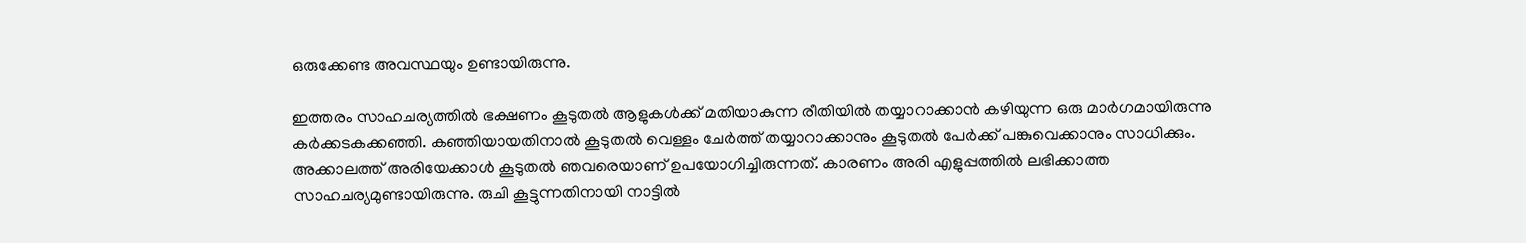ഒരുക്കേണ്ട അവസ്ഥയും ഉണ്ടായിരുന്നു.

ഇത്തരം സാഹചര്യത്തിൽ ഭക്ഷണം കൂടുതൽ ആളുകൾക്ക് മതിയാകുന്ന രീതിയിൽ തയ്യാറാക്കാൻ കഴിയുന്ന ഒരു മാർഗമായിരുന്നു കർക്കടകക്കഞ്ഞി. കഞ്ഞിയായതിനാൽ കൂടുതൽ വെള്ളം ചേർത്ത് തയ്യാറാക്കാനും കൂടുതൽ പേർക്ക് പങ്കുവെക്കാനും സാധിക്കും. അക്കാലത്ത് അരിയേക്കാൾ കൂടുതൽ ഞവരെയാണ് ഉപയോഗിച്ചിരുന്നത്. കാരണം അരി എളുപ്പത്തിൽ ലഭിക്കാത്ത സാഹചര്യമുണ്ടായിരുന്നു. രുചി കൂട്ടുന്നതിനായി നാട്ടിൽ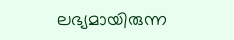ലഭ്യമായിരുന്ന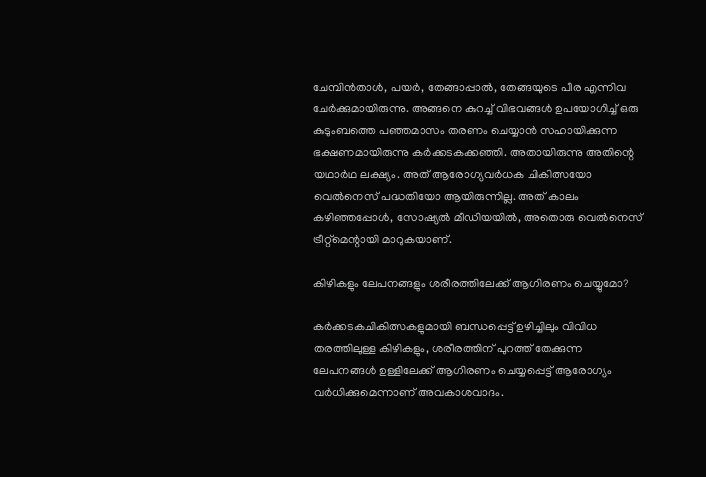ചേമ്പിൻതാള്‍, പയർ, തേങ്ങാപ്പാൽ, തേങ്ങയുടെ പീര എന്നിവ ചേർക്കുമായിരുന്നു. അങ്ങനെ കുറച്ച് വിഭവങ്ങൾ ഉപയോഗിച്ച് ഒരു കുടുംബത്തെ പഞ്ഞമാസം തരണം ചെയ്യാൻ സഹായിക്കുന്ന ഭക്ഷണമായിരുന്നു കർക്കടകക്കഞ്ഞി. അതായിരുന്നു അതിന്റെ യഥാർഥ ലക്ഷ്യം. അത് ആരോഗ്യവർധക ചികിത്സയോ വെൽനെസ് പദ്ധതിയോ ആയിരുന്നില്ല. അത് കാലം കഴിഞ്ഞപ്പോൾ, സോഷ്യൽ മീഡിയയിൽ, അതൊരു വെൽനെസ് ട്രീറ്റ്‌മെന്റായി മാറുകയാണ്.

കിഴികളും ലേപനങ്ങളും ശരീരത്തിലേക്ക് ആഗിരണം ചെയ്യുമോ?

കർക്കടകചികിത്സകളുമായി ബന്ധപ്പെട്ട് ഉഴിച്ചിലും വിവിധ തരത്തിലുള്ള കിഴികളും, ശരീരത്തിന് പുറത്ത് തേക്കുന്ന ലേപനങ്ങൾ ഉള്ളിലേക്ക് ആഗിരണം ചെയ്യപ്പെട്ട് ആരോഗ്യം വർധിക്കുമെന്നാണ് അവകാശവാദം.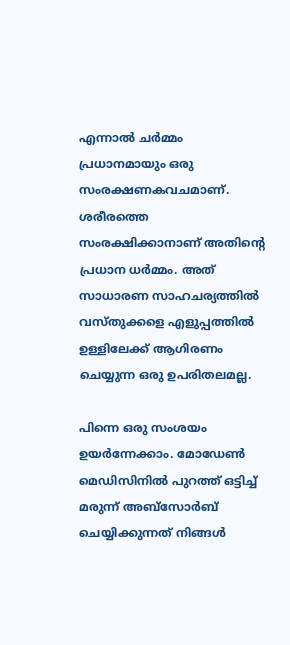എന്നാൽ ചർമ്മം പ്രധാനമായും ഒരു സംരക്ഷണകവചമാണ്. ശരീരത്തെ സംരക്ഷിക്കാനാണ് അതിന്റെ പ്രധാന ധർമ്മം. അത് സാധാരണ സാഹചര്യത്തിൽ വസ്തുക്കളെ എളുപ്പത്തിൽ ഉള്ളിലേക്ക് ആഗിരണം ചെയ്യുന്ന ഒരു ഉപരിതലമല്ല.

പിന്നെ ഒരു സംശയം ഉയർന്നേക്കാം. മോഡേൺ മെഡിസിനിൽ പുറത്ത് ഒട്ടിച്ച് മരുന്ന് അബ്സോർബ് ചെയ്യിക്കുന്നത് നിങ്ങൾ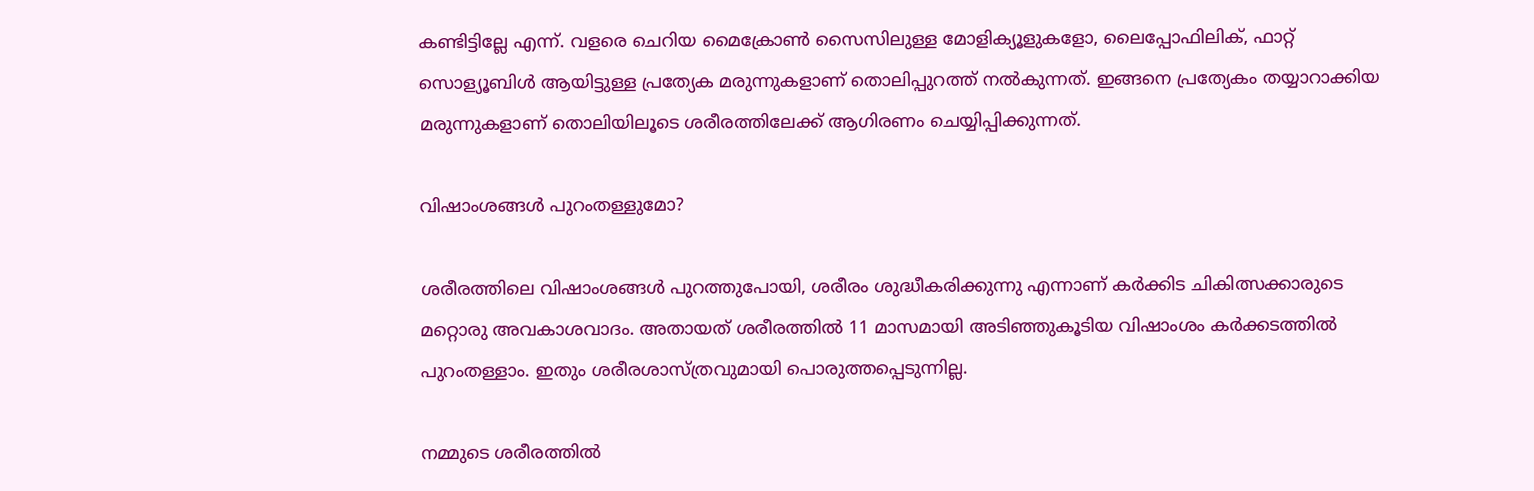കണ്ടിട്ടില്ലേ എന്ന്. വളരെ ചെറിയ മൈക്രോൺ സൈസിലുള്ള മോളിക്യൂളുകളോ, ലൈപ്പോഫിലിക്, ഫാറ്റ് സൊള്യൂബിൾ ആയിട്ടുള്ള പ്രത്യേക മരുന്നുകളാണ് തൊലിപ്പുറത്ത് നൽകുന്നത്. ഇങ്ങനെ പ്രത്യേകം തയ്യാറാക്കിയ മരുന്നുകളാണ് തൊലിയിലൂടെ ശരീരത്തിലേക്ക് ആഗിരണം ചെയ്യിപ്പിക്കുന്നത്.

വിഷാംശങ്ങൾ പുറംതള്ളുമോ?

ശരീരത്തിലെ വിഷാംശങ്ങൾ പുറത്തുപോയി, ശരീരം ശുദ്ധീകരിക്കുന്നു എന്നാണ് കർക്കിട ചികിത്സക്കാരുടെ മറ്റൊരു അവകാശവാദം. അതായത് ശരീരത്തിൽ 11 മാസമായി അടിഞ്ഞുകൂടിയ വിഷാംശം കർക്കടത്തിൽ പുറംതള്ളാം. ഇതും ശരീരശാസ്ത്രവുമായി പൊരുത്തപ്പെടുന്നില്ല.

നമ്മുടെ ശരീരത്തിൽ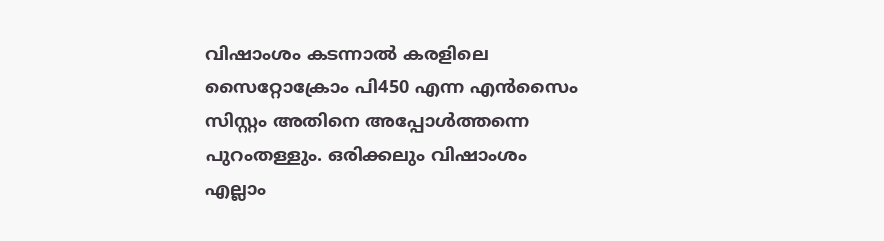വിഷാംശം കടന്നാൽ കരളിലെ സൈറ്റോക്രോം പി450 എന്ന എൻസൈം സിസ്റ്റം അതിനെ അപ്പോൾത്തന്നെ പുറംതള്ളും. ഒരിക്കലും വിഷാംശം എല്ലാം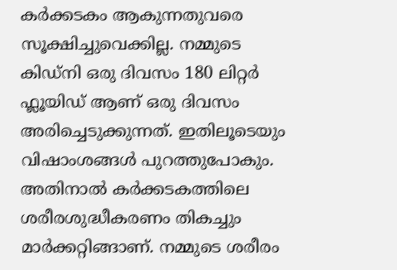കർക്കടകം ആകുന്നതുവരെ സൂക്ഷിച്ചുവെക്കില്ല. നമ്മുടെ കിഡ്നി ഒരു ദിവസം 180 ലിറ്റർ ഫ്ലൂയിഡ് ആണ് ഒരു ദിവസം അരിച്ചെടുക്കുന്നത്. ഇതിലൂടെയും വിഷാംശങ്ങൾ പുറത്തുപോകും. അതിനാൽ കർക്കടകത്തിലെ ശരീരശുദ്ധീകരണം തികച്ചും മാർക്കറ്റിങ്ങാണ്. നമ്മുടെ ശരീരം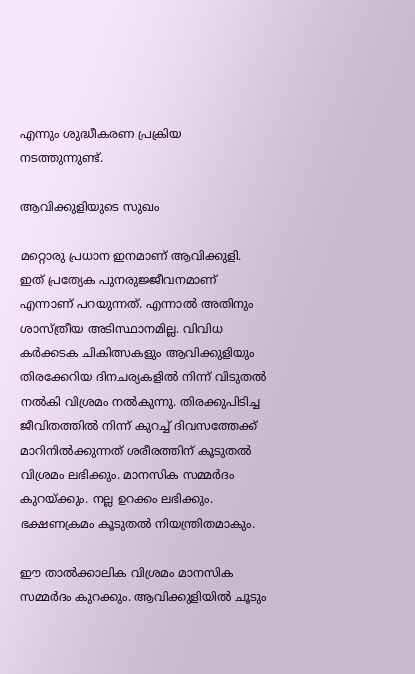എന്നും ശുദ്ധീകരണ പ്രക്രിയ നടത്തുന്നുണ്ട്.

ആവിക്കുളിയുടെ സുഖം

മറ്റൊരു പ്രധാന ഇനമാണ് ആവിക്കുളി. ഇത് പ്രത്യേക പുനരുജ്ജീവനമാണ് എന്നാണ് പറയുന്നത്. എന്നാൽ അതിനും ശാസ്ത്രീയ അടിസ്ഥാനമില്ല. വിവിധ കർക്കടക ചികിത്സകളും ആവിക്കുളിയും തിരക്കേറിയ ദിനചര്യകളിൽ നിന്ന് വിടുതൽ നൽകി വിശ്രമം നൽകുന്നു. തിരക്കുപിടിച്ച ജീവിതത്തിൽ നിന്ന് കുറച്ച് ദിവസത്തേക്ക് മാറിനിൽക്കുന്നത് ശരീരത്തിന് കൂടുതൽ വിശ്രമം ലഭിക്കും. മാനസിക സമ്മർദം കുറയ്ക്കും. നല്ല ഉറക്കം ലഭിക്കും. ഭക്ഷണക്രമം കൂടുതൽ നിയന്ത്രിതമാകും.

ഈ താൽക്കാലിക വിശ്രമം മാനസിക സമ്മർദം കുറക്കും. ആവിക്കുളിയിൽ ചൂടും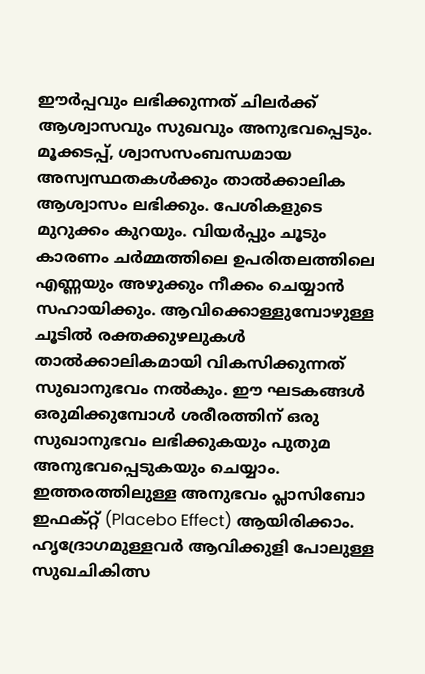ഈർപ്പവും ലഭിക്കുന്നത് ചിലർക്ക് ആശ്വാസവും സുഖവും അനുഭവപ്പെടും. മൂക്കടപ്പ്, ശ്വാസസംബന്ധമായ അസ്വസ്ഥതകൾക്കും താൽക്കാലിക ആശ്വാസം ലഭിക്കും. പേശികളുടെ മുറുക്കം കുറയും. വിയർപ്പും ചൂടും കാരണം ചർമ്മത്തിലെ ഉപരിതലത്തിലെ എണ്ണയും അഴുക്കും നീക്കം ചെയ്യാൻ സഹായിക്കും. ആവിക്കൊള്ളുമ്പോഴുള്ള ചൂടിൽ രക്തക്കുഴലുകൾ താൽക്കാലികമായി വികസിക്കുന്നത് സുഖാനുഭവം നൽകും. ഈ ഘടകങ്ങൾ ഒരുമിക്കുമ്പോൾ ശരീരത്തിന് ഒരു സുഖാനുഭവം ലഭിക്കുകയും പുതുമ അനുഭവപ്പെടുകയും ചെയ്യാം. ഇത്തരത്തിലുള്ള അനുഭവം പ്ലാസിബോ ഇഫക്റ്റ് (Placebo Effect) ആയിരിക്കാം. ഹൃദ്രോഗമുള്ളവർ ആവിക്കുളി പോലുള്ള സുഖചികിത്സ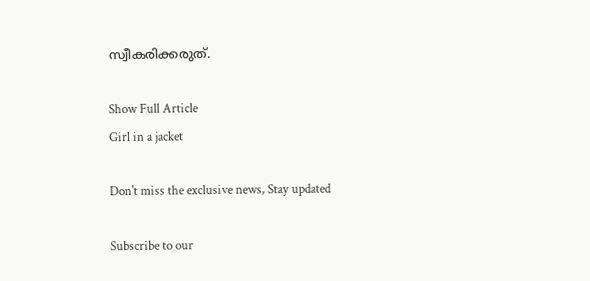സ്വീകരിക്കരുത്.

Show Full Article
Girl in a jacket

Don't miss the exclusive news, Stay updated

Subscribe to our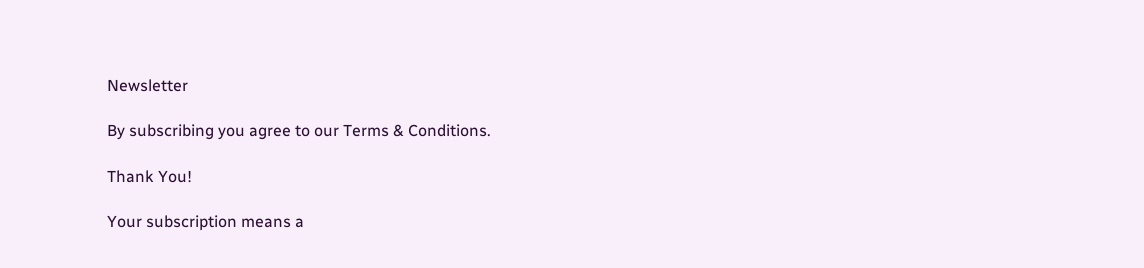Newsletter

By subscribing you agree to our Terms & Conditions.

Thank You!

Your subscription means a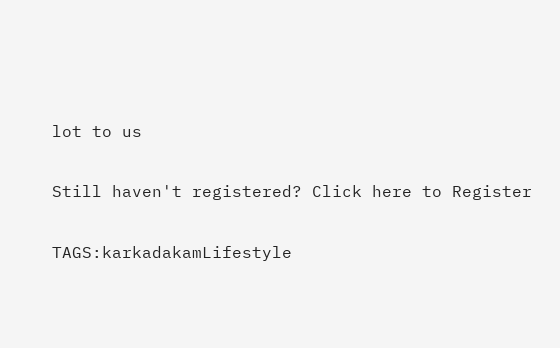lot to us

Still haven't registered? Click here to Register

TAGS:karkadakamLifestyle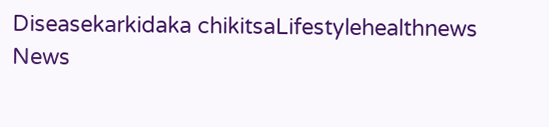Diseasekarkidaka chikitsaLifestylehealthnews
News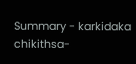Summary - karkidaka chikithsa-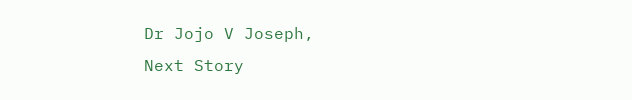Dr Jojo V Joseph,
Next Story